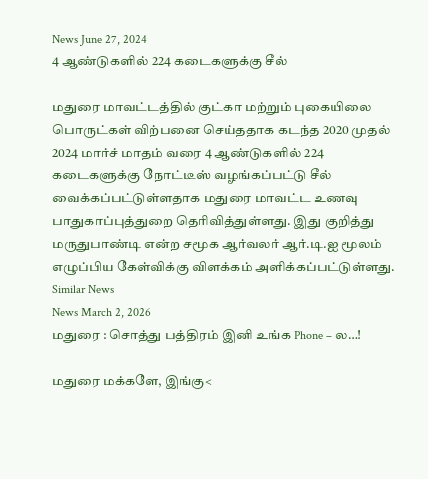News June 27, 2024
4 ஆண்டுகளில் 224 கடைகளுக்கு சீல்

மதுரை மாவட்டத்தில் குட்கா மற்றும் புகையிலை பொருட்கள் விற்பனை செய்ததாக கடந்த 2020 முதல் 2024 மார்ச் மாதம் வரை 4 ஆண்டுகளில் 224 கடைகளுக்கு நோட்டீஸ் வழங்கப்பட்டு சீல் வைக்கப்பட்டுள்ளதாக மதுரை மாவட்ட உணவு பாதுகாப்புத்துறை தெரிவித்துள்ளது. இது குறித்து மருதுபாண்டி என்ற சமூக ஆர்வலர் ஆர்.டி.ஐ மூலம் எழுப்பிய கேள்விக்கு விளக்கம் அளிக்கப்பட்டுள்ளது.
Similar News
News March 2, 2026
மதுரை : சொத்து பத்திரம் இனி உங்க Phone – ல…!

மதுரை மக்களே, இங்கு<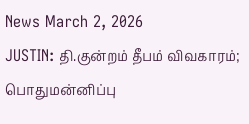News March 2, 2026
JUSTIN: தி.குன்றம் தீபம் விவகாரம்; பொதுமன்னிப்பு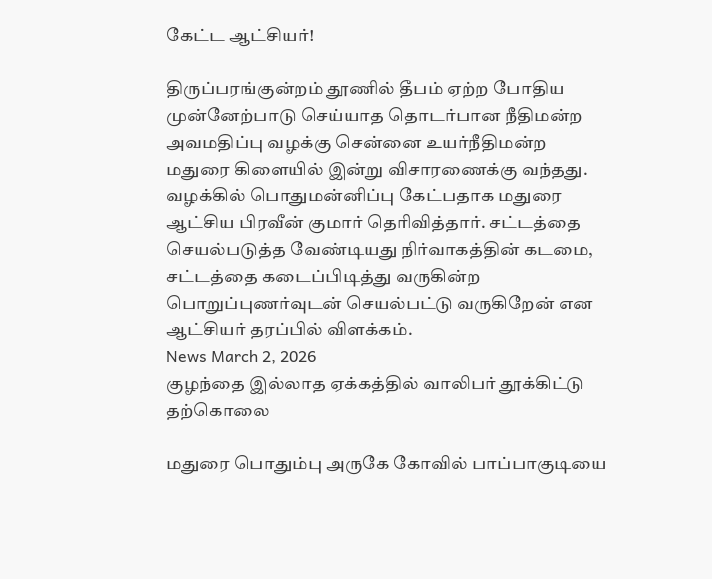கேட்ட ஆட்சியர்!

திருப்பரங்குன்றம் தூணில் தீபம் ஏற்ற போதிய முன்னேற்பாடு செய்யாத தொடர்பான நீதிமன்ற அவமதிப்பு வழக்கு சென்னை உயர்நீதிமன்ற மதுரை கிளையில் இன்று விசாரணைக்கு வந்தது. வழக்கில் பொதுமன்னிப்பு கேட்பதாக மதுரை ஆட்சிய பிரவீன் குமார் தெரிவித்தார். சட்டத்தை செயல்படுத்த வேண்டியது நிர்வாகத்தின் கடமை, சட்டத்தை கடைப்பிடித்து வருகின்ற பொறுப்புணர்வுடன் செயல்பட்டு வருகிறேன் என ஆட்சியர் தரப்பில் விளக்கம்.
News March 2, 2026
குழந்தை இல்லாத ஏக்கத்தில் வாலிபர் தூக்கிட்டு தற்கொலை

மதுரை பொதும்பு அருகே கோவில் பாப்பாகுடியை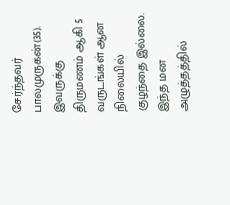சேர்ந்தவர் பாலமுருகன்(35). இவருக்கு திருமணம் ஆகி 5 வருடங்கள் ஆன நிலையில் குழந்தை இல்லை. இந்த மன அழுத்தத்தில்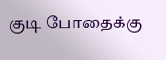குடி போதைக்கு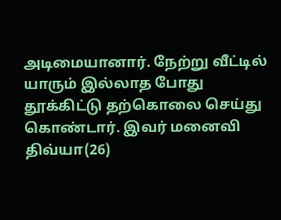அடிமையானார். நேற்று வீட்டில் யாரும் இல்லாத போது தூக்கிட்டு தற்கொலை செய்து கொண்டார். இவர் மனைவி திவ்யா(26)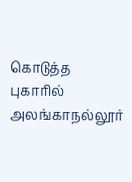கொடுத்த புகாரில் அலங்காநல்லூர்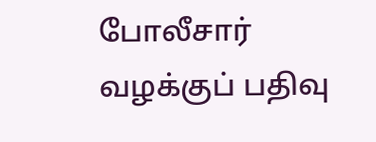போலீசார் வழக்குப் பதிவு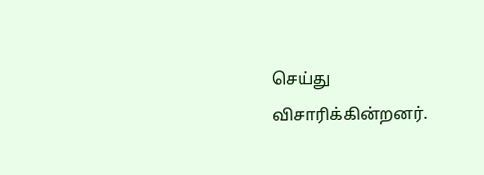செய்து விசாரிக்கின்றனர்.